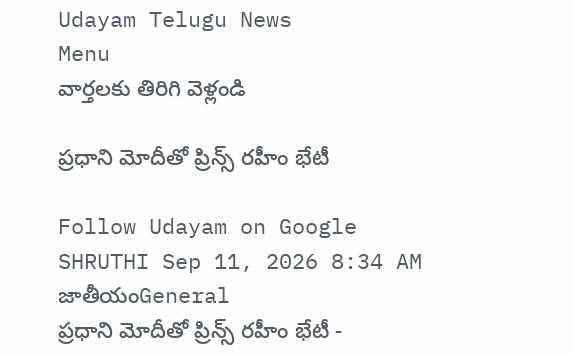Udayam Telugu News
Menu
వార్తలకు తిరిగి వెళ్లండి

ప్రధాని మోదీతో ప్రిన్స్‌ రహీం భేటీ

Follow Udayam on Google
SHRUTHI Sep 11, 2026 8:34 AM జాతీయంGeneral
ప్రధాని మోదీతో ప్రిన్స్‌ రహీం భేటీ -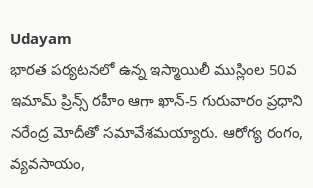Udayam
భారత పర్యటనలో ఉన్న ఇస్మాయిలీ ముస్లింల 50వ ఇమామ్‌ ప్రిన్స్‌ రహీం ఆగా ఖాన్‌-5 గురువారం ప్రధాని నరేంద్ర మోదీతో సమావేశమయ్యారు. ఆరోగ్య రంగం, వ్యవసాయం,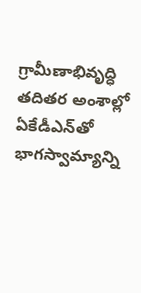గ్రామీణాభివృద్ధి తదితర అంశాల్లో ఏకేడీఎన్‌తో భాగస్వామ్యాన్ని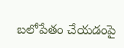బలోపేతం చేయడంపై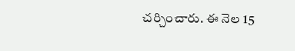చర్చించారు. ఈ నెల 15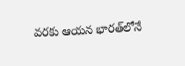వరకు ఆయన భారత్‌లోనే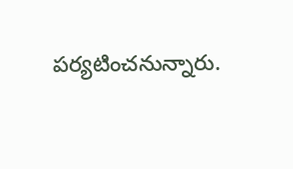పర్యటించనున్నారు.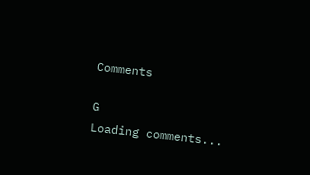Comments

G
Loading comments...